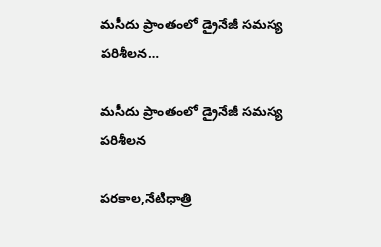మసీదు ప్రాంతంలో డ్రైనేజీ సమస్య పరిశీలన…

మసీదు ప్రాంతంలో డ్రైనేజీ సమస్య పరిశీలన

పరకాల,నేటిధాత్రి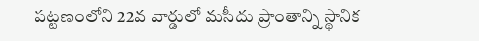పట్టణంలోని 22వ వార్డులో మసీదు ప్రాంతాన్ని స్థానిక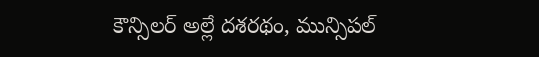కౌన్సిలర్ అల్లే దశరథం, మున్సిపల్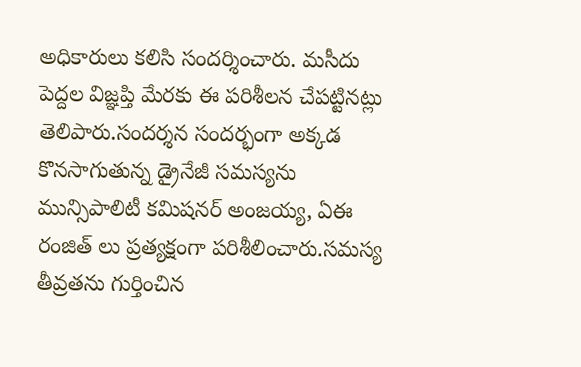అధికారులు కలిసి సందర్శించారు. మసీదు పెద్దల విజ్ఞప్తి మేరకు ఈ పరిశీలన చేపట్టినట్లు తెలిపారు.సందర్శన సందర్భంగా అక్కడ కొనసాగుతున్న డ్రైనేజీ సమస్యను మున్సిపాలిటీ కమిషనర్ అంజయ్య, ఏఈ రంజిత్ లు ప్రత్యక్షంగా పరిశీలించారు.సమస్య తీవ్రతను గుర్తించిన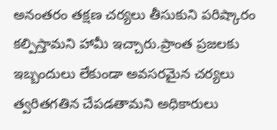అనంతరం తక్షణ చర్యలు తీసుకుని పరిష్కారం కల్పిస్తామని హామీ ఇచ్చారు.ప్రాంత ప్రజలకు ఇబ్బందులు లేకుండా అవసరమైన చర్యలు త్వరితగతిన చేపడతామని అధికారులు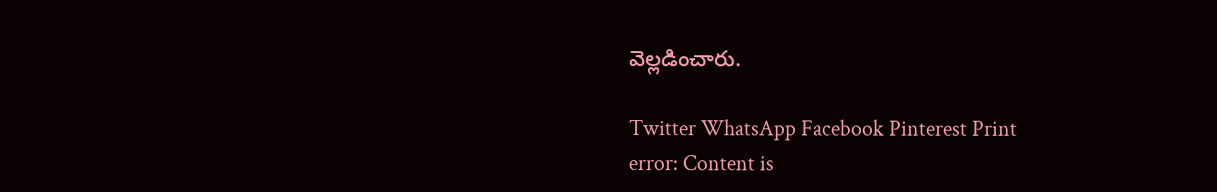వెల్లడించారు.

Twitter WhatsApp Facebook Pinterest Print
error: Content is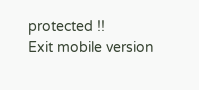protected !!
Exit mobile version